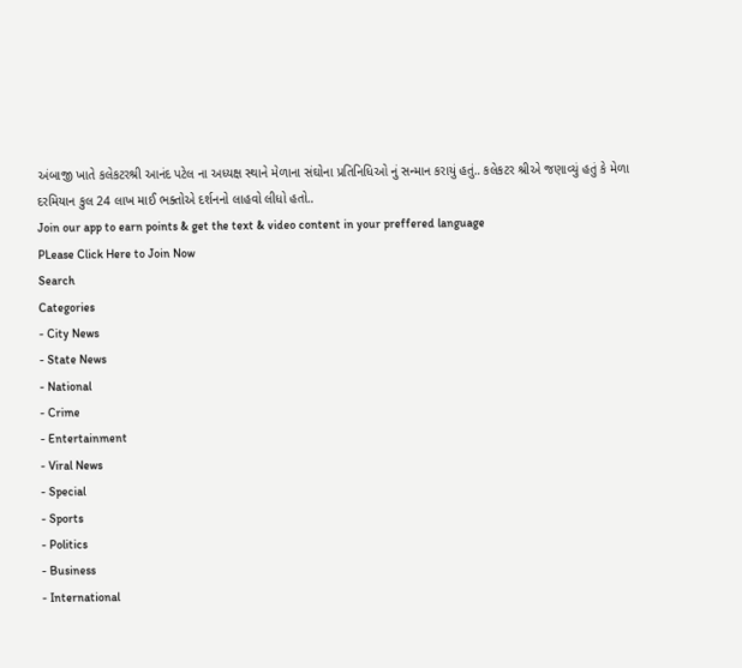અંબાજી ખાતે કલેકટરશ્રી આનંદ પટેલ ના અધ્યક્ષ સ્થાને મેળાના સંઘોના પ્રતિનિધિઓ નું સન્માન કરાયું હતું.. કલેકટર શ્રીએ જણાવ્યું હતું કે મેળા દરમિયાન કુલ 24 લાખ માઈ ભક્તોએ દર્શનનો લાહવો લીધો હતો..
Join our app to earn points & get the text & video content in your preffered language
PLease Click Here to Join Now
Search
Categories
- City News
- State News
- National
- Crime
- Entertainment
- Viral News
- Special
- Sports
- Politics
- Business
- International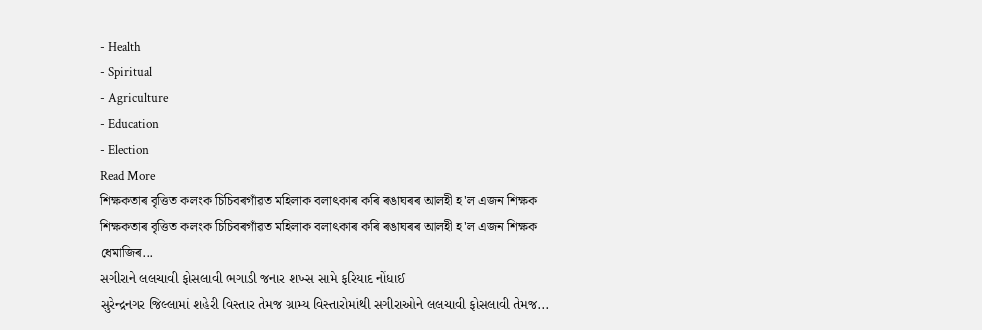- Health
- Spiritual
- Agriculture
- Education
- Election
Read More
শিক্ষকতাৰ বৃত্তিত কলংক চিচিবৰগাঁৱত মহিলাক বলাৎকাৰ কৰি ৰঙাঘৰৰ আলহী হ'ল এজন শিক্ষক
শিক্ষকতাৰ বৃত্তিত কলংক চিচিবৰগাঁৱত মহিলাক বলাৎকাৰ কৰি ৰঙাঘৰৰ আলহী হ'ল এজন শিক্ষক
ধেমাজিৰ...
સગીરાને લલચાવી ફોસલાવી ભગાડી જનાર શખ્સ સામે ફરિયાદ નોંધાઈ
સુરેન્દ્રનગર જિલ્લામાં શહેરી વિસ્તાર તેમજ ગ્રામ્ય વિસ્તારોમાંથી સગીરાઓને લલચાવી ફોસલાવી તેમજ...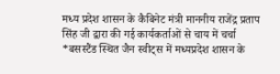मध्य प्रदेश शासन के कैबिनेट मंत्री माननीय राजेंद्र प्रताप सिंह जी द्वारा की गई कार्यकर्ताओं से चाय में चर्चा
*बसस्टैंड स्थित जैन स्वीट्स में मध्यप्रदेश शासन के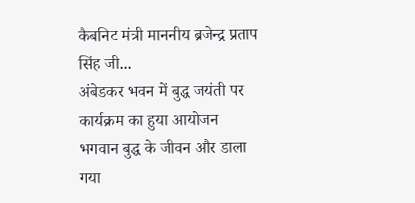कैबनिट मंत्री माननीय ब्रजेन्द्र प्रताप सिंह जी...
अंबेडकर भवन में बुद्ध जयंती पर कार्यक्रम का हुया आयोजन
भगवान बुद्ध के जीवन और डाला गया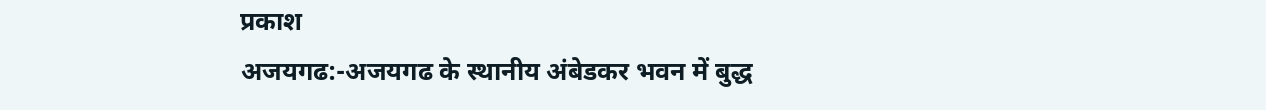प्रकाश
अजयगढ:-अजयगढ के स्थानीय अंबेडकर भवन में बुद्ध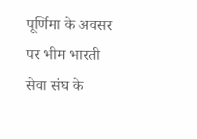पूर्णिमा के अवसर पर भीम भारती सेवा संघ के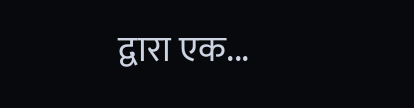द्वारा एक...